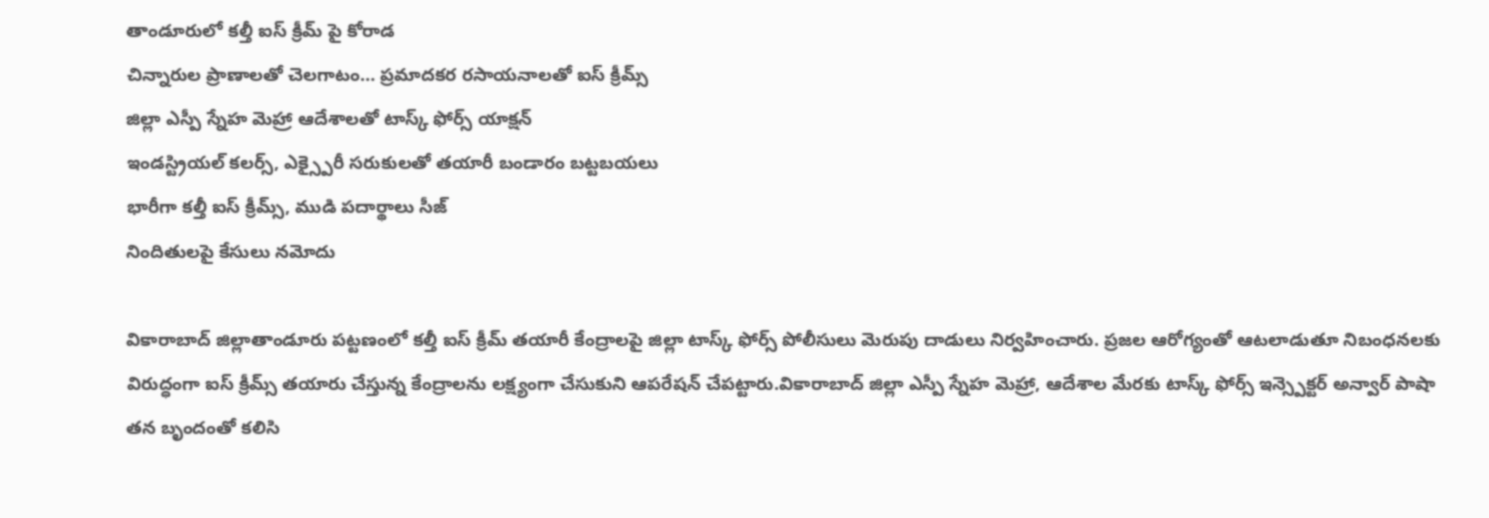తాండూరులో కల్తీ ఐస్ క్రీమ్ పై కోరాడ
చిన్నారుల ప్రాణాలతో చెలగాటం… ప్రమాదకర రసాయనాలతో ఐస్ క్రీమ్స్
జిల్లా ఎస్పీ స్నేహ మెహ్రా ఆదేశాలతో టాస్క్ ఫోర్స్ యాక్షన్
ఇండస్ట్రియల్ కలర్స్, ఎక్స్పైరీ సరుకులతో తయారీ బండారం బట్టబయలు
భారీగా కల్తీ ఐస్ క్రీమ్స్, ముడి పదార్థాలు సీజ్
నిందితులపై కేసులు నమోదు

వికారాబాద్ జిల్లాతాండూరు పట్టణంలో కల్తీ ఐస్ క్రీమ్ తయారీ కేంద్రాలపై జిల్లా టాస్క్ ఫోర్స్ పోలీసులు మెరుపు దాడులు నిర్వహించారు. ప్రజల ఆరోగ్యంతో ఆటలాడుతూ నిబంధనలకు విరుద్ధంగా ఐస్ క్రీమ్స్ తయారు చేస్తున్న కేంద్రాలను లక్ష్యంగా చేసుకుని ఆపరేషన్ చేపట్టారు.వికారాబాద్ జిల్లా ఎస్పీ స్నేహ మెహ్రా, ఆదేశాల మేరకు టాస్క్ ఫోర్స్ ఇన్స్పెక్టర్ అన్వార్ పాషా తన బృందంతో కలిసి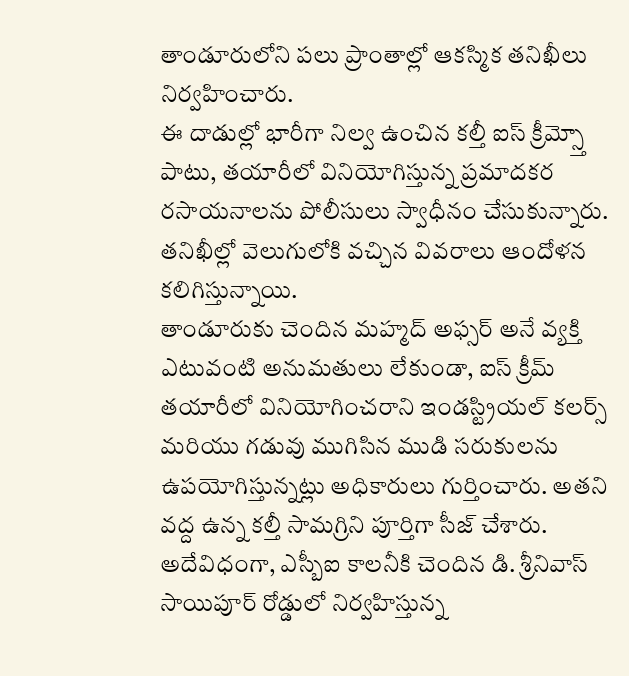తాండూరులోని పలు ప్రాంతాల్లో ఆకస్మిక తనిఖీలు నిర్వహించారు.
ఈ దాడుల్లో భారీగా నిల్వ ఉంచిన కల్తీ ఐస్ క్రీమ్స్తో పాటు, తయారీలో వినియోగిస్తున్న ప్రమాదకర రసాయనాలను పోలీసులు స్వాధీనం చేసుకున్నారు. తనిఖీల్లో వెలుగులోకి వచ్చిన వివరాలు ఆందోళన కలిగిస్తున్నాయి.
తాండూరుకు చెందిన మహ్మద్ అఫ్సర్ అనే వ్యక్తి ఎటువంటి అనుమతులు లేకుండా, ఐస్ క్రీమ్ తయారీలో వినియోగించరాని ఇండస్ట్రియల్ కలర్స్ మరియు గడువు ముగిసిన ముడి సరుకులను ఉపయోగిస్తున్నట్లు అధికారులు గుర్తించారు. అతని వద్ద ఉన్న కల్తీ సామగ్రిని పూర్తిగా సీజ్ చేశారు.
అదేవిధంగా, ఎస్బీఐ కాలనీకి చెందిన డి. శ్రీనివాస్ సాయిపూర్ రోడ్డులో నిర్వహిస్తున్న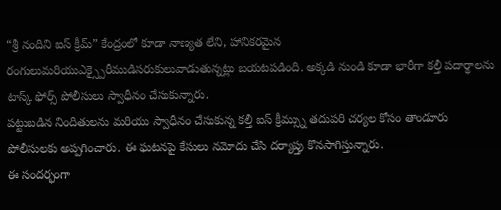“శ్రీ నందిని ఐస్ క్రీమ్” కేంద్రంలో కూడా నాణ్యత లేని, హానికరమైన రంగులుమరియుఎక్స్పైరీముడిసరుకులువాడుతున్నట్లు బయటపడింది. అక్కడి నుండి కూడా భారీగా కల్తీ పదార్థాలను టాస్క్ ఫోర్స్ పోలీసులు స్వాధీనం చేసుకున్నారు.
పట్టుబడిన నిందితులను మరియు స్వాధీనం చేసుకున్న కల్తీ ఐస్ క్రీమ్స్ను తదుపరి చర్యల కోసం తాండూరు పోలీసులకు అప్పగించారు. ఈ ఘటనపై కేసులు నమోదు చేసి దర్యాప్తు కొనసాగిస్తున్నారు.
ఈ సందర్భంగా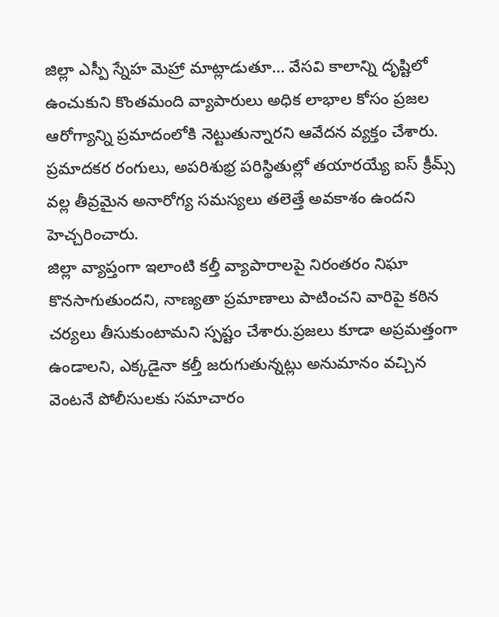జిల్లా ఎస్పీ స్నేహ మెహ్రా మాట్లాడుతూ… వేసవి కాలాన్ని దృష్టిలో ఉంచుకుని కొంతమంది వ్యాపారులు అధిక లాభాల కోసం ప్రజల ఆరోగ్యాన్ని ప్రమాదంలోకి నెట్టుతున్నారని ఆవేదన వ్యక్తం చేశారు. ప్రమాదకర రంగులు, అపరిశుభ్ర పరిస్థితుల్లో తయారయ్యే ఐస్ క్రీమ్స్ వల్ల తీవ్రమైన అనారోగ్య సమస్యలు తలెత్తే అవకాశం ఉందని హెచ్చరించారు.
జిల్లా వ్యాప్తంగా ఇలాంటి కల్తీ వ్యాపారాలపై నిరంతరం నిఘా కొనసాగుతుందని, నాణ్యతా ప్రమాణాలు పాటించని వారిపై కఠిన చర్యలు తీసుకుంటామని స్పష్టం చేశారు.ప్రజలు కూడా అప్రమత్తంగా ఉండాలని, ఎక్కడైనా కల్తీ జరుగుతున్నట్లు అనుమానం వచ్చిన వెంటనే పోలీసులకు సమాచారం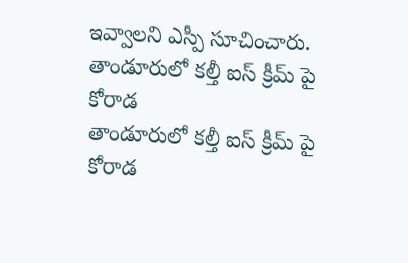ఇవ్వాలని ఎస్పీ సూచించారు.
తాండూరులో కల్తీ ఐస్ క్రీమ్ పై కోరాడ
తాండూరులో కల్తీ ఐస్ క్రీమ్ పై కోరాడ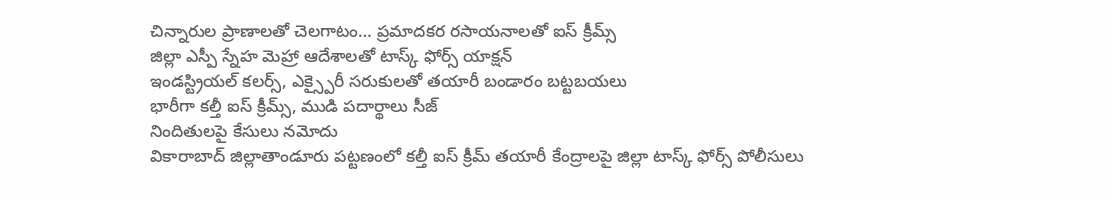చిన్నారుల ప్రాణాలతో చెలగాటం… ప్రమాదకర రసాయనాలతో ఐస్ క్రీమ్స్
జిల్లా ఎస్పీ స్నేహ మెహ్రా ఆదేశాలతో టాస్క్ ఫోర్స్ యాక్షన్
ఇండస్ట్రియల్ కలర్స్, ఎక్స్పైరీ సరుకులతో తయారీ బండారం బట్టబయలు
భారీగా కల్తీ ఐస్ క్రీమ్స్, ముడి పదార్థాలు సీజ్
నిందితులపై కేసులు నమోదు
వికారాబాద్ జిల్లాతాండూరు పట్టణంలో కల్తీ ఐస్ క్రీమ్ తయారీ కేంద్రాలపై జిల్లా టాస్క్ ఫోర్స్ పోలీసులు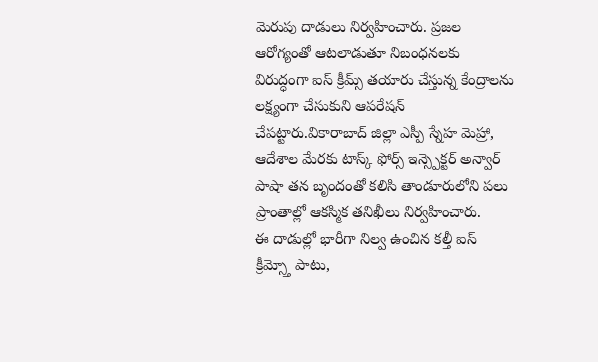మెరుపు దాడులు నిర్వహించారు. ప్రజల ఆరోగ్యంతో ఆటలాడుతూ నిబంధనలకు విరుద్ధంగా ఐస్ క్రీమ్స్ తయారు చేస్తున్న కేంద్రాలను లక్ష్యంగా చేసుకుని ఆపరేషన్ చేపట్టారు.వికారాబాద్ జిల్లా ఎస్పీ స్నేహ మెహ్రా, ఆదేశాల మేరకు టాస్క్ ఫోర్స్ ఇన్స్పెక్టర్ అన్వార్ పాషా తన బృందంతో కలిసి తాండూరులోని పలు ప్రాంతాల్లో ఆకస్మిక తనిఖీలు నిర్వహించారు.
ఈ దాడుల్లో భారీగా నిల్వ ఉంచిన కల్తీ ఐస్ క్రీమ్స్తో పాటు,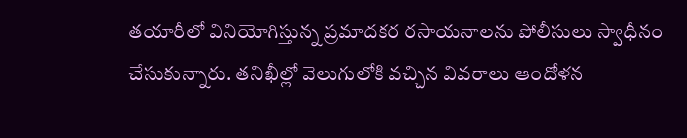తయారీలో వినియోగిస్తున్న ప్రమాదకర రసాయనాలను పోలీసులు స్వాధీనం చేసుకున్నారు. తనిఖీల్లో వెలుగులోకి వచ్చిన వివరాలు ఆందోళన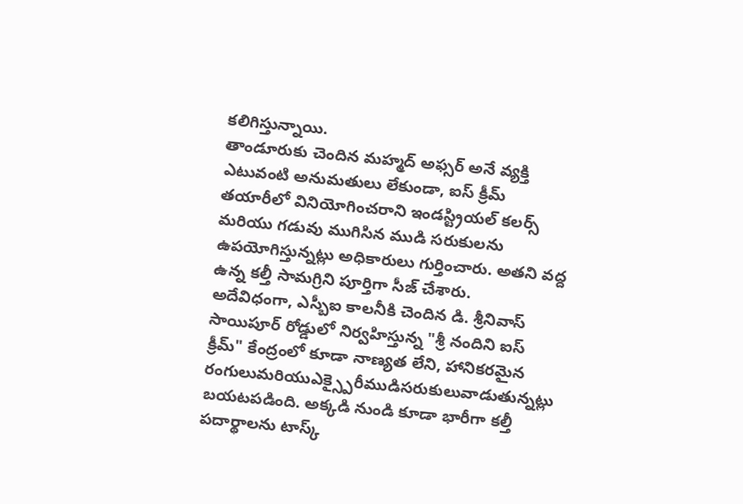కలిగిస్తున్నాయి.
తాండూరుకు చెందిన మహ్మద్ అఫ్సర్ అనే వ్యక్తి ఎటువంటి అనుమతులు లేకుండా, ఐస్ క్రీమ్ తయారీలో వినియోగించరాని ఇండస్ట్రియల్ కలర్స్ మరియు గడువు ముగిసిన ముడి సరుకులను ఉపయోగిస్తున్నట్లు అధికారులు గుర్తించారు. అతని వద్ద ఉన్న కల్తీ సామగ్రిని పూర్తిగా సీజ్ చేశారు.
అదేవిధంగా, ఎస్బీఐ కాలనీకి చెందిన డి. శ్రీనివాస్ సాయిపూర్ రోడ్డులో నిర్వహిస్తున్న "శ్రీ నందిని ఐస్ క్రీమ్" కేంద్రంలో కూడా నాణ్యత లేని, హానికరమైన రంగులుమరియుఎక్స్పైరీముడిసరుకులువాడుతున్నట్లు బయటపడింది. అక్కడి నుండి కూడా భారీగా కల్తీ పదార్థాలను టాస్క్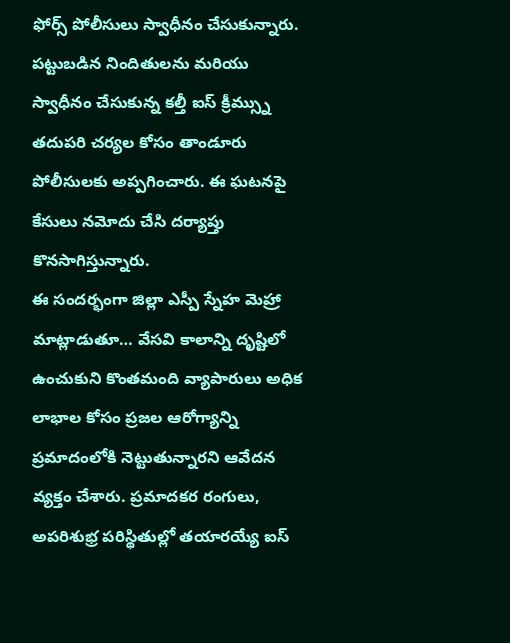ఫోర్స్ పోలీసులు స్వాధీనం చేసుకున్నారు.
పట్టుబడిన నిందితులను మరియు స్వాధీనం చేసుకున్న కల్తీ ఐస్ క్రీమ్స్ను తదుపరి చర్యల కోసం తాండూరు పోలీసులకు అప్పగించారు. ఈ ఘటనపై కేసులు నమోదు చేసి దర్యాప్తు కొనసాగిస్తున్నారు.
ఈ సందర్భంగా జిల్లా ఎస్పీ స్నేహ మెహ్రా మాట్లాడుతూ… వేసవి కాలాన్ని దృష్టిలో ఉంచుకుని కొంతమంది వ్యాపారులు అధిక లాభాల కోసం ప్రజల ఆరోగ్యాన్ని ప్రమాదంలోకి నెట్టుతున్నారని ఆవేదన వ్యక్తం చేశారు. ప్రమాదకర రంగులు, అపరిశుభ్ర పరిస్థితుల్లో తయారయ్యే ఐస్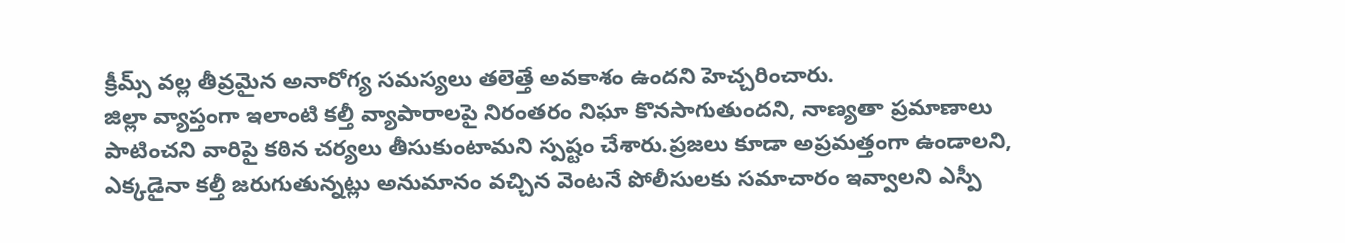క్రీమ్స్ వల్ల తీవ్రమైన అనారోగ్య సమస్యలు తలెత్తే అవకాశం ఉందని హెచ్చరించారు.
జిల్లా వ్యాప్తంగా ఇలాంటి కల్తీ వ్యాపారాలపై నిరంతరం నిఘా కొనసాగుతుందని, నాణ్యతా ప్రమాణాలు పాటించని వారిపై కఠిన చర్యలు తీసుకుంటామని స్పష్టం చేశారు.ప్రజలు కూడా అప్రమత్తంగా ఉండాలని, ఎక్కడైనా కల్తీ జరుగుతున్నట్లు అనుమానం వచ్చిన వెంటనే పోలీసులకు సమాచారం ఇవ్వాలని ఎస్పీ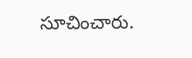సూచించారు.